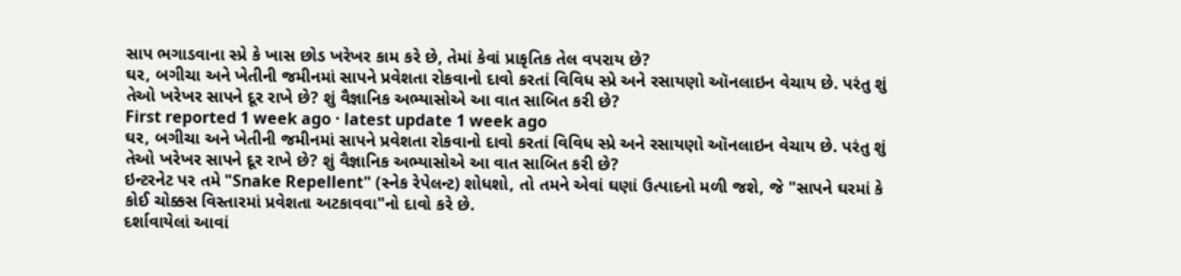સાપ ભગાડવાના સ્પ્રે કે ખાસ છોડ ખરેખર કામ કરે છે, તેમાં કેવાં પ્રાકૃતિક તેલ વપરાય છે?
ઘર, બગીચા અને ખેતીની જમીનમાં સાપને પ્રવેશતા રોકવાનો દાવો કરતાં વિવિધ સ્પ્રે અને રસાયણો ઑનલાઇન વેચાય છે. પરંતુ શું તેઓ ખરેખર સાપને દૂર રાખે છે? શું વૈજ્ઞાનિક અભ્યાસોએ આ વાત સાબિત કરી છે?
First reported 1 week ago · latest update 1 week ago
ઘર, બગીચા અને ખેતીની જમીનમાં સાપને પ્રવેશતા રોકવાનો દાવો કરતાં વિવિધ સ્પ્રે અને રસાયણો ઑનલાઇન વેચાય છે. પરંતુ શું તેઓ ખરેખર સાપને દૂર રાખે છે? શું વૈજ્ઞાનિક અભ્યાસોએ આ વાત સાબિત કરી છે?
ઇન્ટરનેટ પર તમે "Snake Repellent" (સ્નેક રેપેલન્ટ) શોધશો, તો તમને એવાં ઘણાં ઉત્પાદનો મળી જશે, જે "સાપને ઘરમાં કે કોઈ ચોક્કસ વિસ્તારમાં પ્રવેશતા અટકાવવા"નો દાવો કરે છે.
દર્શાવાયેલાં આવાં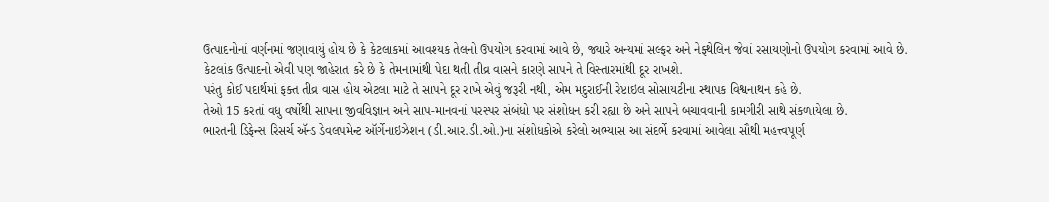ઉત્પાદનોનાં વર્ણનમાં જણાવાયું હોય છે કે કેટલાકમાં આવશ્યક તેલનો ઉપયોગ કરવામાં આવે છે, જ્યારે અન્યમાં સલ્ફર અને નેફ્થેલિન જેવાં રસાયણોનો ઉપયોગ કરવામાં આવે છે.
કેટલાંક ઉત્પાદનો એવી પણ જાહેરાત કરે છે કે તેમનામાંથી પેદા થતી તીવ્ર વાસને કારણે સાપને તે વિસ્તારમાંથી દૂર રાખશે.
પરંતુ કોઈ પદાર્થમાં ફક્ત તીવ્ર વાસ હોય એટલા માટે તે સાપને દૂર રાખે એવું જરૂરી નથી, એમ મદુરાઈની રેપ્ટાઇલ સોસાયટીના સ્થાપક વિશ્વનાથન કહે છે.
તેઓ 15 કરતાં વધુ વર્ષોથી સાપના જીવવિજ્ઞાન અને સાપ-માનવનાં પરસ્પર સંબંધો પર સંશોધન કરી રહ્યા છે અને સાપને બચાવવાની કામગીરી સાથે સંકળાયેલા છે.
ભારતની ડિફેન્સ રિસર્ચ ઍન્ડ ડેવલપમેન્ટ ઑર્ગેનાઇઝેશન (ડી.આર.ડી.ઓ.)ના સંશોધકોએ કરેલો અભ્યાસ આ સંદર્ભે કરવામાં આવેલા સૌથી મહત્ત્વપૂર્ણ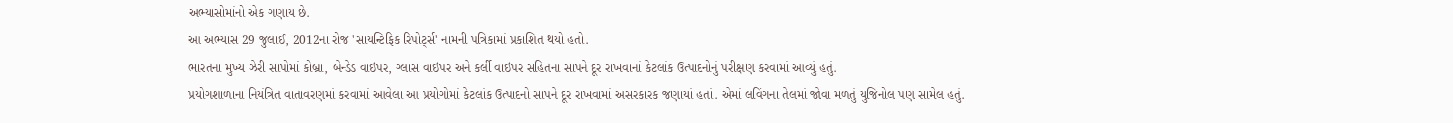અભ્યાસોમાંનો એક ગણાય છે.
આ અભ્યાસ 29 જુલાઈ, 2012ના રોજ 'સાયન્ટિફિક રિપોર્ટ્સ' નામની પત્રિકામાં પ્રકાશિત થયો હતો.
ભારતના મુખ્ય ઝેરી સાપોમાં કોબ્રા, બેન્ડેડ વાઇપર, ગ્લાસ વાઇપર અને કર્લી વાઇપર સહિતના સાપને દૂર રાખવાનાં કેટલાંક ઉત્પાદનોનું પરીક્ષણ કરવામાં આવ્યું હતું.
પ્રયોગશાળાના નિયંત્રિત વાતાવરણમાં કરવામાં આવેલા આ પ્રયોગોમાં કેટલાંક ઉત્પાદનો સાપને દૂર રાખવામાં અસરકારક જણાયાં હતાં. એમાં લવિંગના તેલમાં જોવા મળતું યુજિનોલ પણ સામેલ હતું.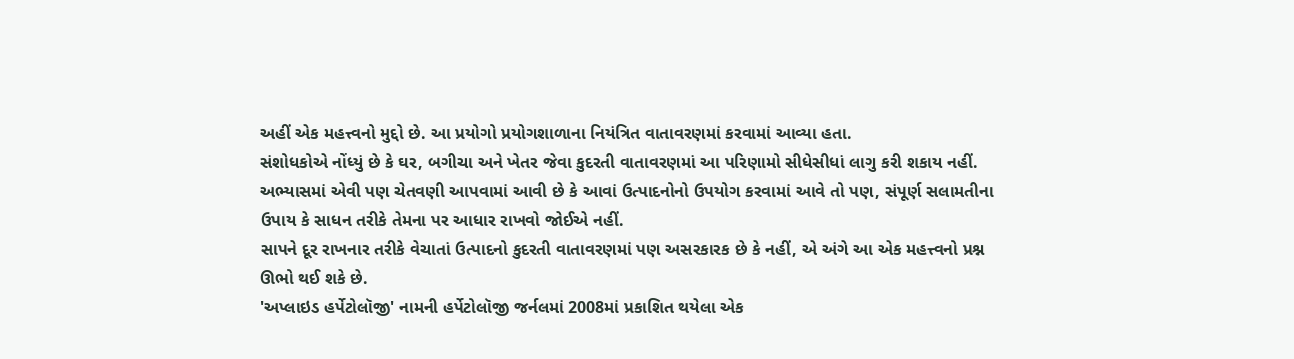અહીં એક મહત્ત્વનો મુદ્દો છે. આ પ્રયોગો પ્રયોગશાળાના નિયંત્રિત વાતાવરણમાં કરવામાં આવ્યા હતા.
સંશોધકોએ નોંધ્યું છે કે ઘર, બગીચા અને ખેતર જેવા કુદરતી વાતાવરણમાં આ પરિણામો સીધેસીધાં લાગુ કરી શકાય નહીં.
અભ્યાસમાં એવી પણ ચેતવણી આપવામાં આવી છે કે આવાં ઉત્પાદનોનો ઉપયોગ કરવામાં આવે તો પણ, સંપૂર્ણ સલામતીના ઉપાય કે સાધન તરીકે તેમના પર આધાર રાખવો જોઈએ નહીં.
સાપને દૂર રાખનાર તરીકે વેચાતાં ઉત્પાદનો કુદરતી વાતાવરણમાં પણ અસરકારક છે કે નહીં, એ અંગે આ એક મહત્ત્વનો પ્રશ્ન ઊભો થઈ શકે છે.
'અપ્લાઇડ હર્પેટોલૉજી' નામની હર્પેટોલૉજી જર્નલમાં 2008માં પ્રકાશિત થયેલા એક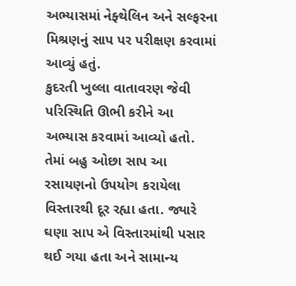અભ્યાસમાં નેફ્થેલિન અને સલ્ફરના મિશ્રણનું સાપ પર પરીક્ષણ કરવામાં આવ્યું હતું.
કુદરતી ખુલ્લા વાતાવરણ જેવી પરિસ્થિતિ ઊભી કરીને આ અભ્યાસ કરવામાં આવ્યો હતો. તેમાં બહુ ઓછા સાપ આ રસાયણનો ઉપયોગ કરાયેલા વિસ્તારથી દૂર રહ્યા હતા. જ્યારે ઘણા સાપ એ વિસ્તારમાંથી પસાર થઈ ગયા હતા અને સામાન્ય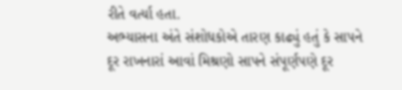રીતે વર્ત્યા હતા.
અભ્યાસના અંતે સંશોધકોએ તારણ કાઢ્યું હતું કે સાપને દૂર રાખનારાં આવાં મિશ્રણો સાપને સંપૂર્ણપણે દૂર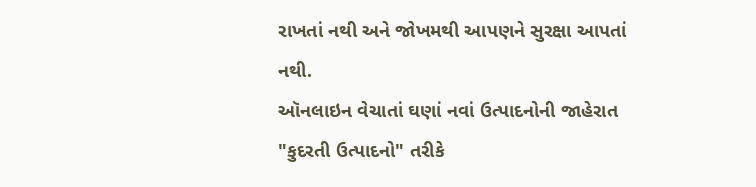રાખતાં નથી અને જોખમથી આપણને સુરક્ષા આપતાં નથી.
ઑનલાઇન વેચાતાં ઘણાં નવાં ઉત્પાદનોની જાહેરાત "કુદરતી ઉત્પાદનો" તરીકે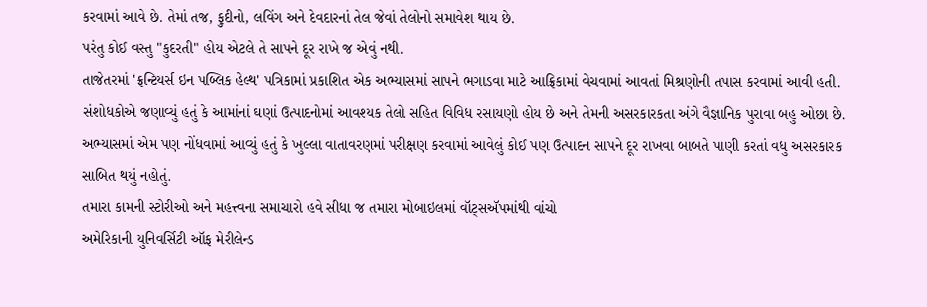કરવામાં આવે છે. તેમાં તજ, ફુદીનો, લવિંગ અને દેવદારનાં તેલ જેવાં તેલોનો સમાવેશ થાય છે.
પરંતુ કોઈ વસ્તુ "કુદરતી" હોય એટલે તે સાપને દૂર રાખે જ એવું નથી.
તાજેતરમાં 'ફ્રન્ટિયર્સ ઇન પબ્લિક હેલ્થ' પત્રિકામાં પ્રકાશિત એક અભ્યાસમાં સાપને ભગાડવા માટે આફ્રિકામાં વેચવામાં આવતાં મિશ્રણોની તપાસ કરવામાં આવી હતી.
સંશોધકોએ જણાવ્યું હતું કે આમાંનાં ઘણાં ઉત્પાદનોમાં આવશ્યક તેલો સહિત વિવિધ રસાયણો હોય છે અને તેમની અસરકારકતા અંગે વૈજ્ઞાનિક પુરાવા બહુ ઓછા છે.
અભ્યાસમાં એમ પણ નોંધવામાં આવ્યું હતું કે ખુલ્લા વાતાવરણમાં પરીક્ષણ કરવામાં આવેલું કોઈ પણ ઉત્પાદન સાપને દૂર રાખવા બાબતે પાણી કરતાં વધુ અસરકારક સાબિત થયું નહોતું.
તમારા કામની સ્ટોરીઓ અને મહત્ત્વના સમાચારો હવે સીધા જ તમારા મોબાઇલમાં વૉટ્સઍપમાંથી વાંચો
અમેરિકાની યુનિવર્સિટી ઑફ મેરીલેન્ડ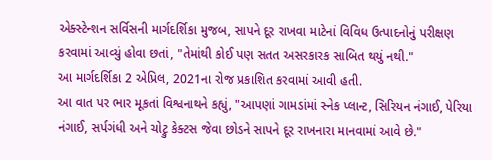એક્સ્ટેન્શન સર્વિસની માર્ગદર્શિકા મુજબ, સાપને દૂર રાખવા માટેનાં વિવિધ ઉત્પાદનોનું પરીક્ષણ કરવામાં આવ્યું હોવા છતાં, "તેમાંથી કોઈ પણ સતત અસરકારક સાબિત થયું નથી."
આ માર્ગદર્શિકા 2 એપ્રિલ, 2021ના રોજ પ્રકાશિત કરવામાં આવી હતી.
આ વાત પર ભાર મૂકતાં વિશ્વનાથને કહ્યું, "આપણાં ગામડાંમાં સ્નેક પ્લાન્ટ, સિરિયન નંગાઈ, પેરિયા નંગાઈ, સર્પગંધી અને ચોટ્રુ કેક્ટસ જેવા છોડને સાપને દૂર રાખનારા માનવામાં આવે છે."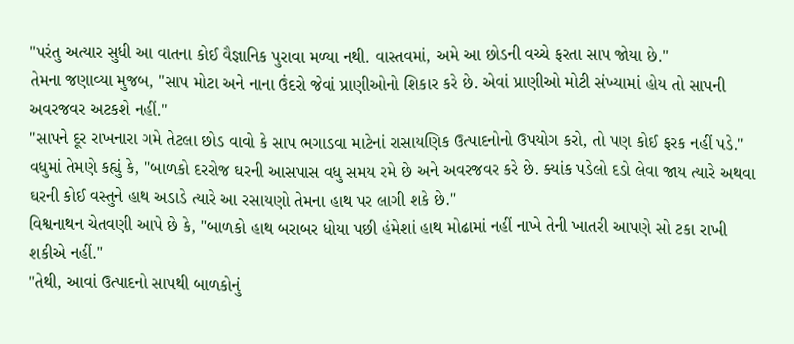"પરંતુ અત્યાર સુધી આ વાતના કોઈ વૈજ્ઞાનિક પુરાવા મળ્યા નથી. વાસ્તવમાં, અમે આ છોડની વચ્ચે ફરતા સાપ જોયા છે."
તેમના જણાવ્યા મુજબ, "સાપ મોટા અને નાના ઉંદરો જેવાં પ્રાણીઓનો શિકાર કરે છે. એવાં પ્રાણીઓ મોટી સંખ્યામાં હોય તો સાપની અવરજવર અટકશે નહીં."
"સાપને દૂર રાખનારા ગમે તેટલા છોડ વાવો કે સાપ ભગાડવા માટેનાં રાસાયણિક ઉત્પાદનોનો ઉપયોગ કરો, તો પણ કોઈ ફરક નહીં પડે."
વધુમાં તેમણે કહ્યું કે, "બાળકો દરરોજ ઘરની આસપાસ વધુ સમય રમે છે અને અવરજવર કરે છે. ક્યાંક પડેલો દડો લેવા જાય ત્યારે અથવા ઘરની કોઈ વસ્તુને હાથ અડાડે ત્યારે આ રસાયણો તેમના હાથ પર લાગી શકે છે."
વિશ્વનાથન ચેતવણી આપે છે કે, "બાળકો હાથ બરાબર ધોયા પછી હંમેશાં હાથ મોઢામાં નહીં નાખે તેની ખાતરી આપણે સો ટકા રાખી શકીએ નહીં."
"તેથી, આવાં ઉત્પાદનો સાપથી બાળકોનું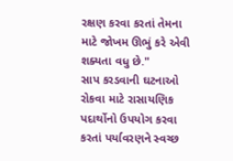રક્ષણ કરવા કરતાં તેમના માટે જોખમ ઊભું કરે એવી શક્યતા વધુ છે."
સાપ કરડવાની ઘટનાઓ રોકવા માટે રાસાયણિક પદાર્થોનો ઉપયોગ કરવા કરતાં પર્યાવરણને સ્વચ્છ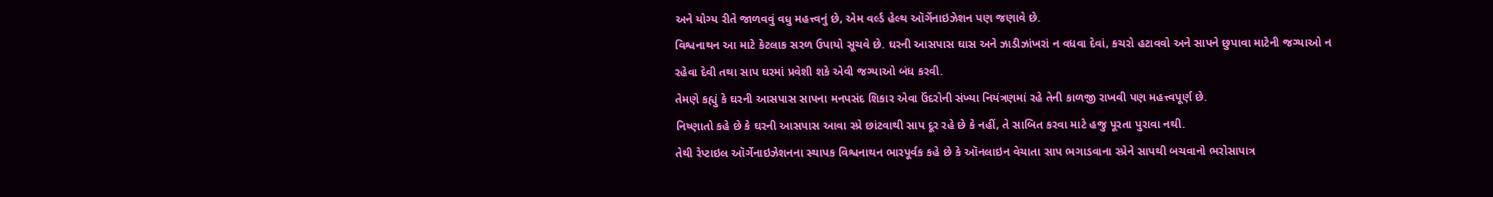અને યોગ્ય રીતે જાળવવું વધુ મહત્ત્વનું છે, એમ વર્લ્ડ હેલ્થ ઑર્ગેનાઇઝેશન પણ જણાવે છે.
વિશ્વનાથન આ માટે કેટલાક સરળ ઉપાયો સૂચવે છે. ઘરની આસપાસ ઘાસ અને ઝાડીઝાંખરાં ન વધવા દેવાં, કચરો હટાવવો અને સાપને છુપાવા માટેની જગ્યાઓ ન રહેવા દેવી તથા સાપ ઘરમાં પ્રવેશી શકે એવી જગ્યાઓ બંધ કરવી.
તેમણે કહ્યું કે ઘરની આસપાસ સાપના મનપસંદ શિકાર એવા ઉંદરોની સંખ્યા નિયંત્રણમાં રહે તેની કાળજી રાખવી પણ મહત્ત્વપૂર્ણ છે.
નિષ્ણાતો કહે છે કે ઘરની આસપાસ આવા સ્પ્રે છાંટવાથી સાપ દૂર રહે છે કે નહીં, તે સાબિત કરવા માટે હજુ પૂરતા પુરાવા નથી.
તેથી રેપ્ટાઇલ ઑર્ગેનાઇઝેશનના સ્થાપક વિશ્વનાથન ભારપૂર્વક કહે છે કે ઑનલાઇન વેચાતા સાપ ભગાડવાના સ્પ્રેને સાપથી બચવાનો ભરોસાપાત્ર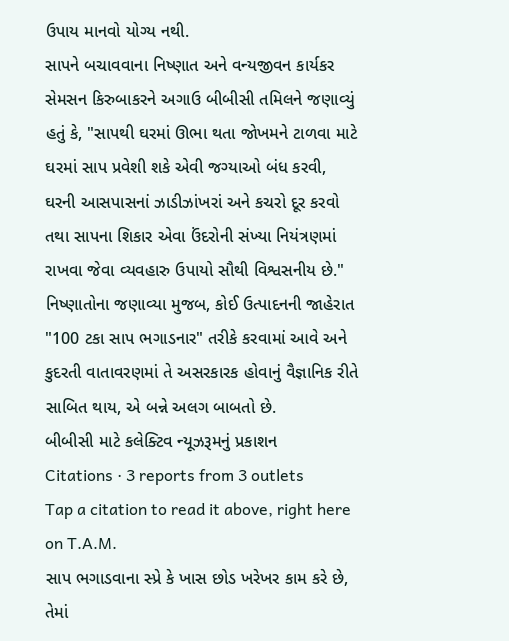ઉપાય માનવો યોગ્ય નથી.
સાપને બચાવવાના નિષ્ણાત અને વન્યજીવન કાર્યકર સેમસન કિરુબાકરને અગાઉ બીબીસી તમિલને જણાવ્યું હતું કે, "સાપથી ઘરમાં ઊભા થતા જોખમને ટાળવા માટે ઘરમાં સાપ પ્રવેશી શકે એવી જગ્યાઓ બંધ કરવી, ઘરની આસપાસનાં ઝાડીઝાંખરાં અને કચરો દૂર કરવો તથા સાપના શિકાર એવા ઉંદરોની સંખ્યા નિયંત્રણમાં રાખવા જેવા વ્યવહારુ ઉપાયો સૌથી વિશ્વસનીય છે."
નિષ્ણાતોના જણાવ્યા મુજબ, કોઈ ઉત્પાદનની જાહેરાત "100 ટકા સાપ ભગાડનાર" તરીકે કરવામાં આવે અને કુદરતી વાતાવરણમાં તે અસરકારક હોવાનું વૈજ્ઞાનિક રીતે સાબિત થાય, એ બન્ને અલગ બાબતો છે.
બીબીસી માટે કલેક્ટિવ ન્યૂઝરૂમનું પ્રકાશન
Citations · 3 reports from 3 outlets
Tap a citation to read it above, right here on T.A.M.
સાપ ભગાડવાના સ્પ્રે કે ખાસ છોડ ખરેખર કામ કરે છે, તેમાં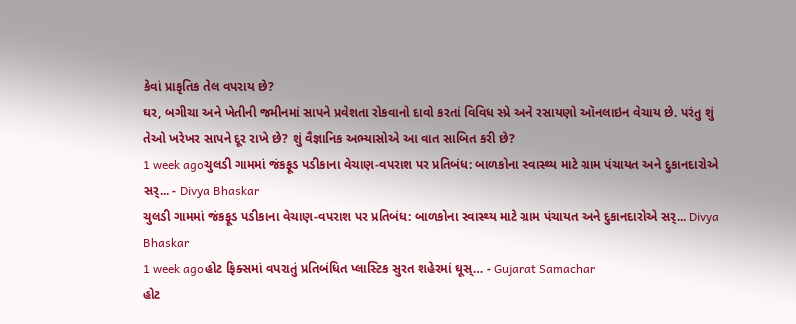કેવાં પ્રાકૃતિક તેલ વપરાય છે?
ઘર, બગીચા અને ખેતીની જમીનમાં સાપને પ્રવેશતા રોકવાનો દાવો કરતાં વિવિધ સ્પ્રે અને રસાયણો ઑનલાઇન વેચાય છે. પરંતુ શું તેઓ ખરેખર સાપને દૂર રાખે છે? શું વૈજ્ઞાનિક અભ્યાસોએ આ વાત સાબિત કરી છે?
1 week agoચુલડી ગામમાં જંકફૂડ પડીકાના વેચાણ-વપરાશ પર પ્રતિબંધ: બાળકોના સ્વાસ્થ્ય માટે ગ્રામ પંચાયત અને દુકાનદારોએ સર્... - Divya Bhaskar
ચુલડી ગામમાં જંકફૂડ પડીકાના વેચાણ-વપરાશ પર પ્રતિબંધ: બાળકોના સ્વાસ્થ્ય માટે ગ્રામ પંચાયત અને દુકાનદારોએ સર્... Divya Bhaskar
1 week agoહોટ ફિક્સમાં વપરાતું પ્રતિબંધિત પ્લાસ્ટિક સુરત શહેરમાં ઘૂસ્… - Gujarat Samachar
હોટ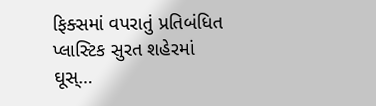ફિક્સમાં વપરાતું પ્રતિબંધિત પ્લાસ્ટિક સુરત શહેરમાં ઘૂસ્…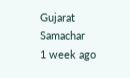Gujarat Samachar
1 week ago